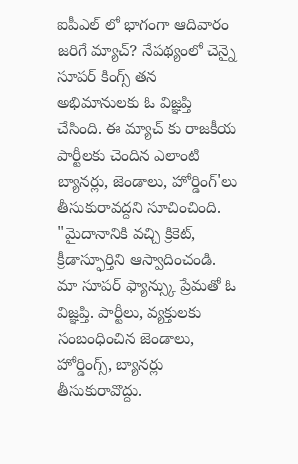ఐపీఎల్ లో భాగంగా ఆదివారం జరిగే మ్యాచ్? నేపథ్యంలో చెన్నై సూపర్ కింగ్స్ తన అభిమానులకు ఓ విజ్ఞప్తి చేసింది. ఈ మ్యాచ్ కు రాజకీయ పార్టీలకు చెందిన ఎలాంటి బ్యానర్లు, జెండాలు, హోర్డింగ్'లు తీసుకురావద్దని సూచించింది. "మైదానానికి వచ్చి క్రికెట్, క్రీడాస్ఫూర్తిని ఆస్వాదించండి. మా సూపర్ ఫ్యాన్స్కు ప్రేమతో ఓ విజ్ఞప్తి. పార్టీలు, వ్యక్తులకు సంబంధించిన జెండాలు, హోర్డింగ్స్, బ్యానర్లు తీసుకురావొద్దు.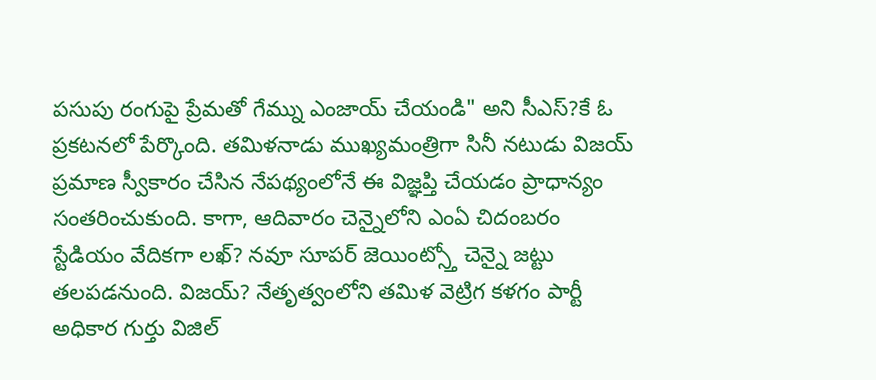పసుపు రంగుపై ప్రేమతో గేమ్ను ఎంజాయ్ చేయండి" అని సీఎస్?కే ఓ ప్రకటనలో పేర్కొంది. తమిళనాడు ముఖ్యమంత్రిగా సినీ నటుడు విజయ్ ప్రమాణ స్వీకారం చేసిన నేపథ్యంలోనే ఈ విజ్ఞప్తి చేయడం ప్రాధాన్యం సంతరించుకుంది. కాగా, ఆదివారం చెన్నైలోని ఎంఏ చిదంబరం స్టేడియం వేదికగా లఖ్? నవూ సూపర్ జెయింట్స్తో చెన్నై జట్టు తలపడనుంది. విజయ్? నేతృత్వంలోని తమిళ వెట్రిగ కళగం పార్టీ అధికార గుర్తు విజిల్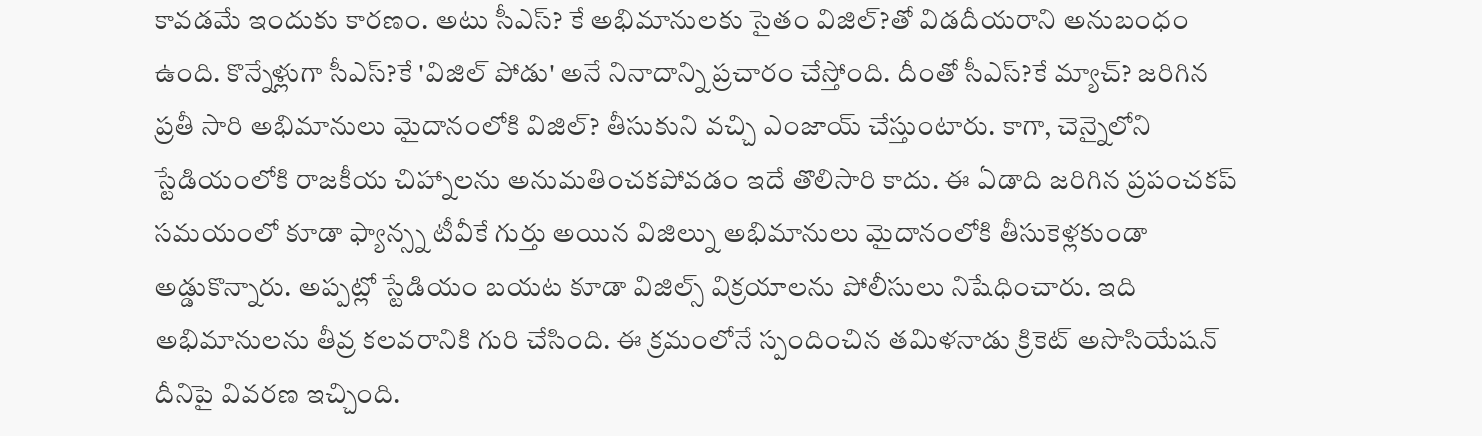కావడమే ఇందుకు కారణం. అటు సీఎస్? కే అభిమానులకు సైతం విజిల్?తో విడదీయరాని అనుబంధం ఉంది. కొన్నేళ్లుగా సీఎస్?కే 'విజిల్ పోడు' అనే నినాదాన్ని ప్రచారం చేస్తోంది. దీంతో సీఎస్?కే మ్యాచ్? జరిగిన ప్రతీ సారి అభిమానులు మైదానంలోకి విజిల్? తీసుకుని వచ్చి ఎంజాయ్ చేస్తుంటారు. కాగా, చెన్నైలోని స్టేడియంలోకి రాజకీయ చిహ్నాలను అనుమతించకపోవడం ఇదే తొలిసారి కాదు. ఈ ఏడాది జరిగిన ప్రపంచకప్ సమయంలో కూడా ఫ్యాన్స్న టీవీకే గుర్తు అయిన విజిల్ను అభిమానులు మైదానంలోకి తీసుకెళ్లకుండా అడ్డుకొన్నారు. అప్పట్లో స్టేడియం బయట కూడా విజిల్స్ విక్రయాలను పోలీసులు నిషేధించారు. ఇది అభిమానులను తీవ్ర కలవరానికి గురి చేసింది. ఈ క్రమంలోనే స్పందించిన తమిళనాడు క్రికెట్ అసొసియేషన్ దీనిపై వివరణ ఇచ్చింది.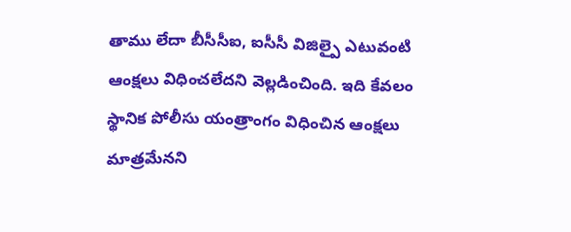తాము లేదా బీసీసీఐ, ఐసీసీ విజిల్పై ఎటువంటి ఆంక్షలు విధించలేదని వెల్లడించింది. ఇది కేవలం స్థానిక పోలీసు యంత్రాంగం విధించిన ఆంక్షలు మాత్రమేనని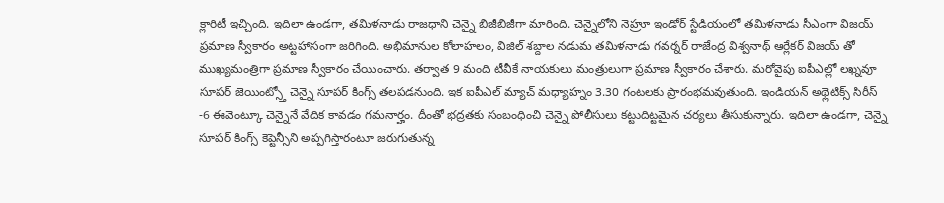క్లారిటీ ఇచ్చింది. ఇదిలా ఉండగా, తమిళనాడు రాజధాని చెన్నై బిజీబిజీగా మారింది. చెన్నైలోని నెహ్రూ ఇండోర్ స్టేడియంలో తమిళనాడు సీఎంగా విజయ్ ప్రమాణ స్వీకారం అట్టహాసంగా జరిగింది. అభిమానుల కోలాహలం, విజిల్ శబ్దాల నడుమ తమిళనాడు గవర్నర్ రాజేంద్ర విశ్వనాథ్ ఆర్లేకర్ విజయ్ తో ముఖ్యమంత్రిగా ప్రమాణ స్వీకారం చేయించారు. తర్వాత 9 మంది టీవీకే నాయకులు మంత్రులుగా ప్రమాణ స్వీకారం చేశారు. మరోవైపు ఐపీఎల్లో లఖ్నవూ సూపర్ జెయింట్స్తో చెన్నై సూపర్ కింగ్స్ తలపడనుంది. ఇక ఐపీఎల్ మ్యాచ్ మధ్యాహ్నం 3.30 గంటలకు ప్రారంభమవుతుంది. ఇండియన్ అథ్లెటిక్స్ సిరీస్ -6 ఈవెంట్కూ చెన్నైనే వేదిక కావడం గమనార్హం. దీంతో భద్రతకు సంబంధించి చెన్నై పోలీసులు కట్టుదిట్టమైన చర్యలు తీసుకున్నారు. ఇదిలా ఉండగా, చెన్నై సూపర్ కింగ్స్ కెప్టెన్సీని అప్పగిస్తారంటూ జరుగుతున్న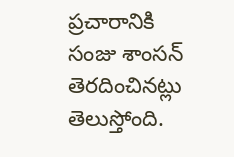ప్రచారానికి సంజు శాంసన్ తెరదించినట్లు తెలుస్తోంది.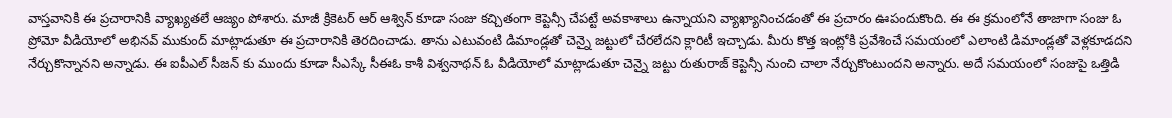వాస్తవానికి ఈ ప్రచారానికి వ్యాఖ్యతలే ఆజ్యం పోశారు. మాజీ క్రికెటర్ ఆర్ ఆశ్విన్ కూడా సంజు కచ్చితంగా కెప్టెన్సీ చేపట్టే అవకాశాలు ఉన్నాయని వ్యాఖ్యానించడంతో ఈ ప్రచారం ఊపందుకొంది. ఈ ఈ క్రమంలోనే తాజాగా సంజు ఓ ప్రోమో వీడియోలో అభినవ్ ముకుంద్ మాట్లాడుతూ ఈ ప్రచారానికి తెరదించాడు. తాను ఎటువంటి డిమాండ్లతో చెన్నై జట్టులో చేరలేదని క్లారిటీ ఇచ్చాడు. మీరు కొత్త ఇంట్లోకి ప్రవేశించే సమయంలో ఎలాంటి డిమాండ్లతో వెళ్లకూడదని నేర్చుకొన్నానని అన్నాడు. ఈ ఐపీఎల్ సీజన్ కు ముందు కూడా సీఎస్కే సీఈఓ కాశీ విశ్వనాథన్ ఓ వీడియోలో మాట్లాడుతూ చెన్నై జట్టు రుతురాజ్ కెప్టెన్సీ నుంచి చాలా నేర్చుకొంటుందని అన్నారు. అదే సమయంలో సంజుపై ఒత్తిడి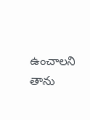ఉంచాలని తాను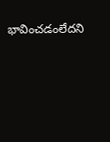భావించడంలేదని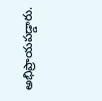అభిప్రాయపడ్డారు.